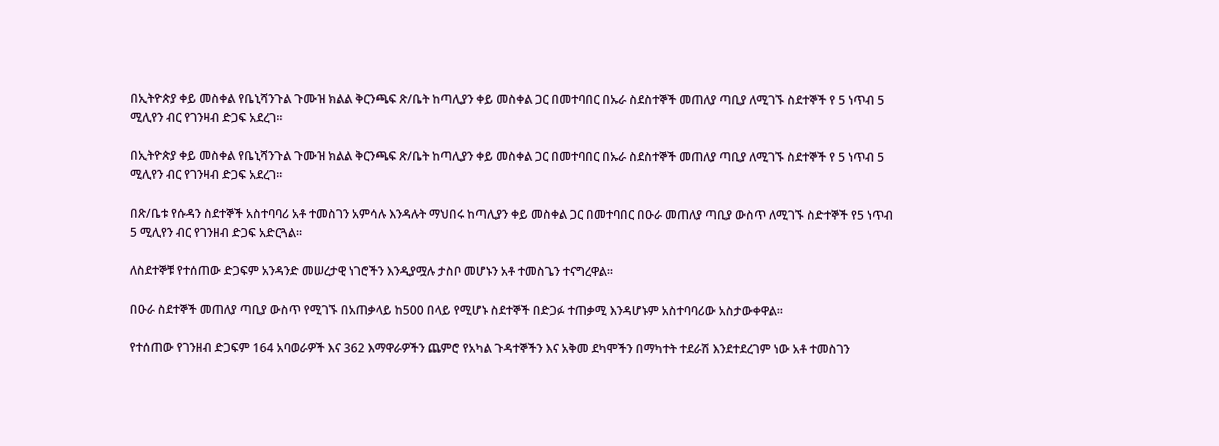በኢትዮጵያ ቀይ መስቀል የቤኒሻንጉል ጉሙዝ ክልል ቅርንጫፍ ጽ/ቤት ከጣሊያን ቀይ መስቀል ጋር በመተባበር በኡራ ስደስተኞች መጠለያ ጣቢያ ለሚገኙ ስደተኞች የ 5 ነጥብ 5 ሚሊየን ብር የገንዛብ ድጋፍ አደረገ።

በኢትዮጵያ ቀይ መስቀል የቤኒሻንጉል ጉሙዝ ክልል ቅርንጫፍ ጽ/ቤት ከጣሊያን ቀይ መስቀል ጋር በመተባበር በኡራ ስደስተኞች መጠለያ ጣቢያ ለሚገኙ ስደተኞች የ 5 ነጥብ 5 ሚሊየን ብር የገንዛብ ድጋፍ አደረገ።

በጽ/ቤቱ የሱዳን ስደተኞች አስተባባሪ አቶ ተመስገን አምሳሉ እንዳሉት ማህበሩ ከጣሊያን ቀይ መስቀል ጋር በመተባበር በዑራ መጠለያ ጣቢያ ውስጥ ለሚገኙ ስድተኞች የ5 ነጥብ 5 ሚሊየን ብር የገንዘብ ድጋፍ አድርጓል።

ለስደተኞቹ የተሰጠው ድጋፍም አንዳንድ መሠረታዊ ነገሮችን እንዲያሟሉ ታስቦ መሆኑን አቶ ተመስጌን ተናግረዋል።

በዑራ ስደተኞች መጠለያ ጣቢያ ውስጥ የሚገኙ በአጠቃላይ ከ500 በላይ የሚሆኑ ስደተኞች በድጋፉ ተጠቃሚ እንዳሆኑም አስተባባሪው አስታውቀዋል።

የተሰጠው የገንዘብ ድጋፍም 164 አባወራዎች እና 362 እማዋራዎችን ጨምሮ የአካል ጉዳተኞችን እና አቅመ ደካሞችን በማካተት ተደራሽ እንደተደረገም ነው አቶ ተመስገን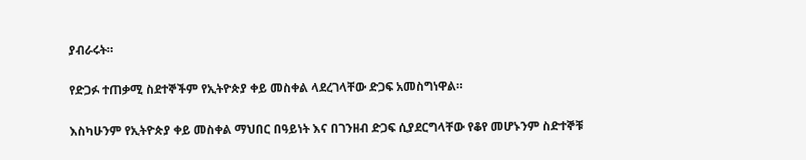ያብራሩት።

የድጋፉ ተጠቃሚ ስደተኞችም የኢትዮጵያ ቀይ መስቀል ላደረገላቸው ድጋፍ አመስግነዋል።

እስካሁንም የኢትዮጵያ ቀይ መስቀል ማህበር በዓይነት እና በገንዘብ ድጋፍ ሲያደርግላቸው የቆየ መሆኑንም ስድተኞቹ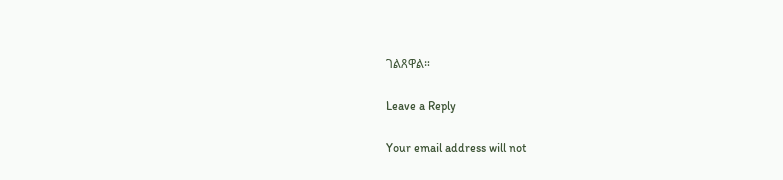ገልጸዋል።

Leave a Reply

Your email address will not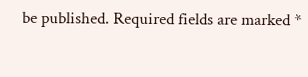be published. Required fields are marked *